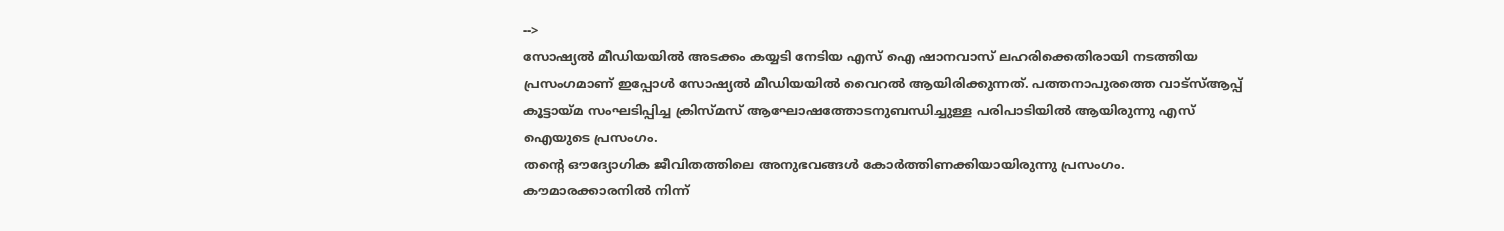-->
സോഷ്യൽ മീഡിയയിൽ അടക്കം കയ്യടി നേടിയ എസ് ഐ ഷാനവാസ് ലഹരിക്കെതിരായി നടത്തിയ പ്രസംഗമാണ് ഇപ്പോൾ സോഷ്യൽ മീഡിയയിൽ വൈറൽ ആയിരിക്കുന്നത്. പത്തനാപുരത്തെ വാട്സ്ആപ്പ് കൂട്ടായ്മ സംഘടിപ്പിച്ച ക്രിസ്മസ് ആഘോഷത്തോടനുബന്ധിച്ചുള്ള പരിപാടിയിൽ ആയിരുന്നു എസ് ഐയുടെ പ്രസംഗം.
തന്റെ ഔദ്യോഗിക ജീവിതത്തിലെ അനുഭവങ്ങൾ കോർത്തിണക്കിയായിരുന്നു പ്രസംഗം. കൗമാരക്കാരനിൽ നിന്ന്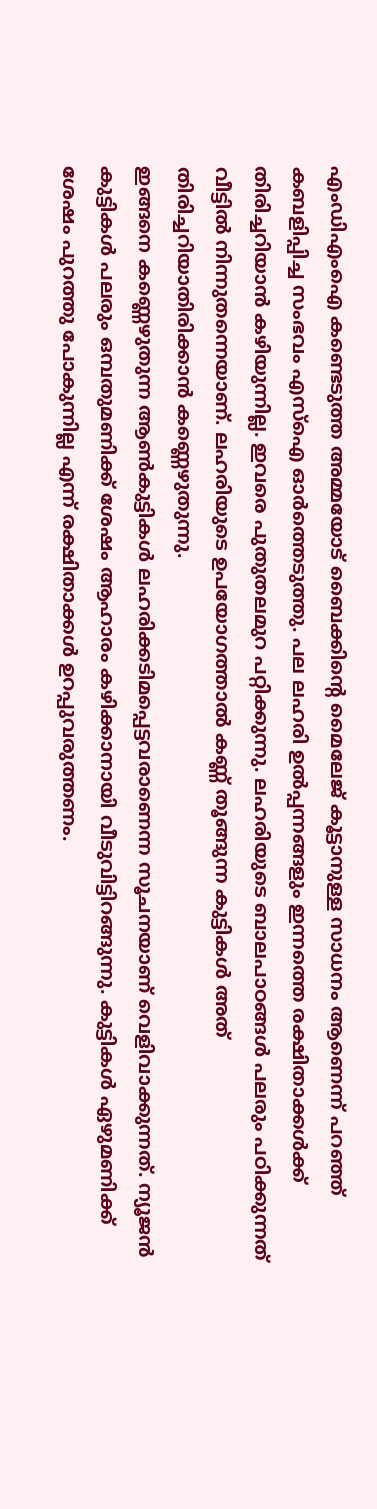എംഡിഎംഐ കണ്ടെടുത്ത അമ്മയോട് ബൈക്കിന്റെ മൈലേജ് കൂട്ടാനുള്ള സാധനം ആണെന്ന് പറഞ്ഞ് കബളിപ്പിച്ച സംഭവം എസ്ഐ ഓർത്തെടുത്തു. പല ലഹരി ഉൽപ്പന്നങ്ങളും ഇന്നത്തെ രക്ഷിതാക്കൾക്ക് തിരിച്ചറിയാൻ കഴിയുന്നില്ല. ഇവരെ പുതുതലമുറ പറ്റിക്കുന്നു. ലഹരിയുടെ ബാലപാഠങ്ങൾ പലരും പഠിക്കുന്നത് വീട്ടിൽ നിന്നുതന്നെയാണ്. ലഹരിയുടെ ഉപയോഗത്താൽ കണ്ണ് തൂങ്ങുന്ന കുട്ടികൾ അത് തിരിച്ചറിയാതിരിക്കാൻ കണ്ണെഴുതുന്നു.
ഇങ്ങനെ കണ്ണെഴുതുന്ന ആൺകുട്ടികൾ ലഹരിക്കടിമപ്പെട്ടവരാണെന്ന സൂചനയാണ് വെളിവാക്കുന്നത്. ന്യൂജൻ കുട്ടികൾ പലരും ഒമ്പതുമണിക്ക് ശേഷം ആഹാരം കഴിക്കാനായി വീടുവിട്ടിറങ്ങുന്നു. കുട്ടികൾ ഏഴുമണിക്ക് ശേഷം പുറത്തു പോകുന്നില്ല എന്ന് രക്ഷിതാക്കൾ ഉറപ്പുവരുത്തണം.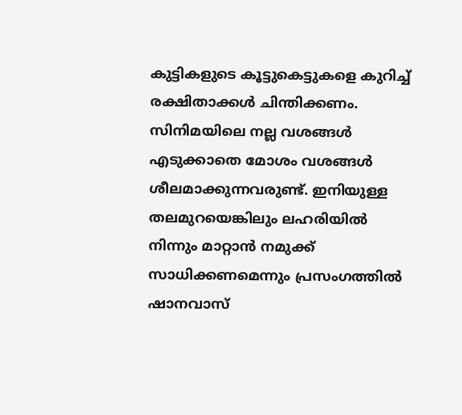കുട്ടികളുടെ കൂട്ടുകെട്ടുകളെ കുറിച്ച് രക്ഷിതാക്കൾ ചിന്തിക്കണം. സിനിമയിലെ നല്ല വശങ്ങൾ എടുക്കാതെ മോശം വശങ്ങൾ ശീലമാക്കുന്നവരുണ്ട്. ഇനിയുള്ള തലമുറയെങ്കിലും ലഹരിയിൽ നിന്നും മാറ്റാൻ നമുക്ക് സാധിക്കണമെന്നും പ്രസംഗത്തിൽ ഷാനവാസ്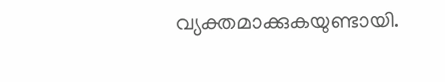വ്യക്തമാക്കുകയുണ്ടായി.